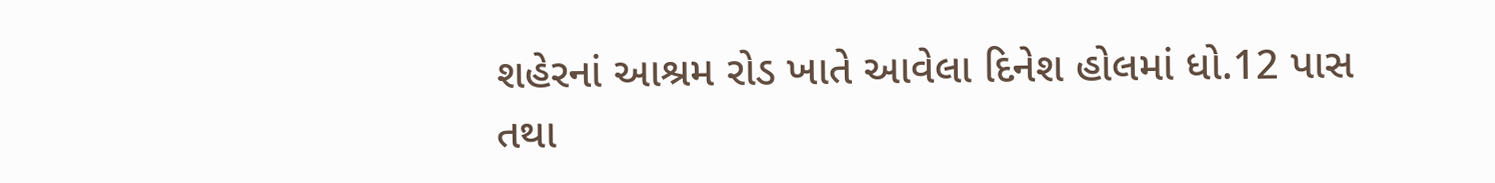શહેરનાં આશ્રમ રોડ ખાતે આવેલા દિનેશ હોલમાં ધો.12 પાસ તથા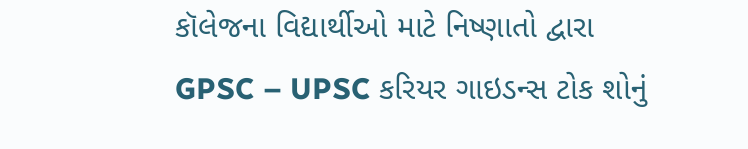કૉલેજના વિદ્યાર્થીઓ માટે નિષ્ણાતો દ્વારા GPSC – UPSC કરિયર ગાઇડન્સ ટોક શોનું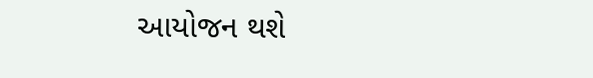આયોજન થશે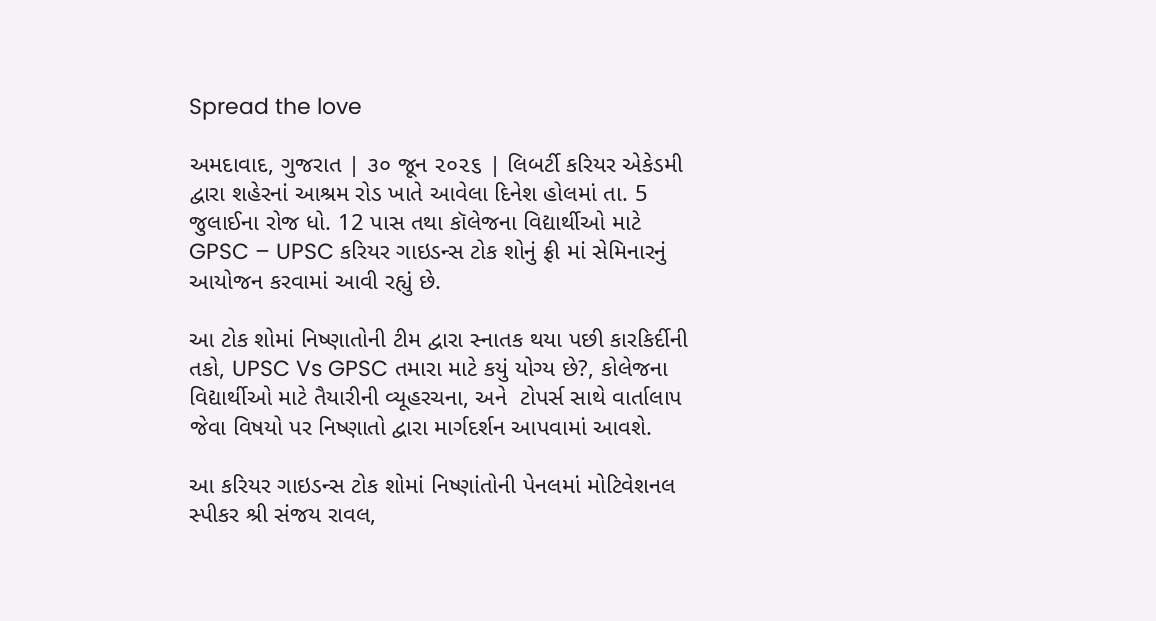Spread the love

અમદાવાદ, ગુજરાત | ૩૦ જૂન ૨૦૨૬ | લિબર્ટી કરિયર એકેડમી દ્વારા શહેરનાં આશ્રમ રોડ ખાતે આવેલા દિનેશ હોલમાં તા. 5 જુલાઈના રોજ ધો. 12 પાસ તથા કૉલેજના વિદ્યાર્થીઓ માટે GPSC – UPSC કરિયર ગાઇડન્સ ટોક શોનું ફ્રી માં સેમિનારનું આયોજન કરવામાં આવી રહ્યું છે.

આ ટોક શોમાં નિષ્ણાતોની ટીમ દ્વારા સ્નાતક થયા પછી કારકિર્દીની તકો, UPSC Vs GPSC તમારા માટે કયું યોગ્ય છે?, કોલેજના વિદ્યાર્થીઓ માટે તૈયારીની વ્યૂહરચના, અને  ટોપર્સ સાથે વાર્તાલાપ જેવા વિષયો પર નિષ્ણાતો દ્વારા માર્ગદર્શન આપવામાં આવશે.

આ કરિયર ગાઇડન્સ ટોક શોમાં નિષ્ણાંતોની પેનલમાં મોટિવેશનલ સ્પીકર શ્રી સંજય રાવલ,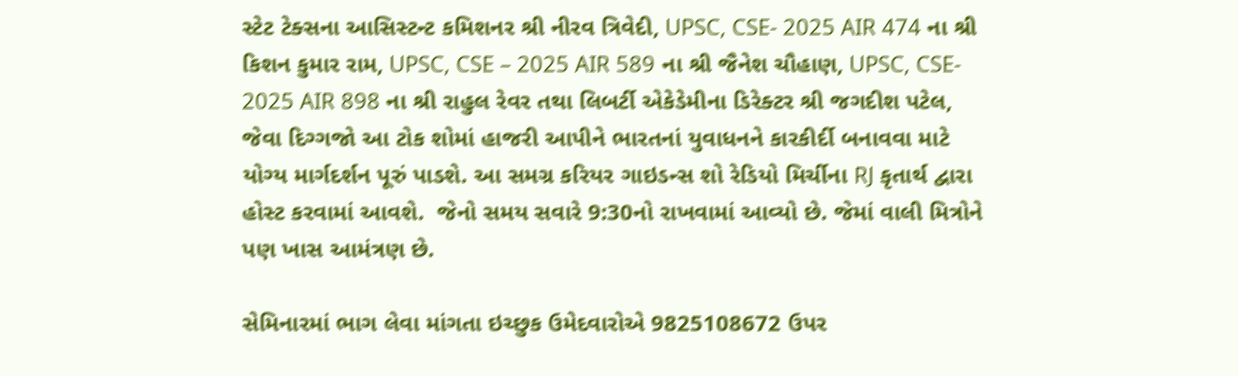સ્ટેટ ટેક્સના આસિસ્ટન્ટ કમિશનર શ્રી નીરવ ત્રિવેદી, UPSC, CSE- 2025 AIR 474 ના શ્રી કિશન કુમાર રામ, UPSC, CSE – 2025 AIR 589 ના શ્રી જૈનેશ ચૌહાણ, UPSC, CSE- 2025 AIR 898 ના શ્રી રાહુલ રેવર તથા લિબર્ટી એકેડેમીના ડિરેક્ટર શ્રી જગદીશ પટેલ, જેવા દિગ્ગજો આ ટોક શોમાં હાજરી આપીને ભારતનાં યુવાધનને કારકીર્દી બનાવવા માટે યોગ્ય માર્ગદર્શન પૂરું પાડશે. આ સમગ્ર કરિયર ગાઇડન્સ શો રેડિયો મિર્ચીના RJ કૃતાર્થ દ્વારા હોસ્ટ કરવામાં આવશે.  જેનો સમય સવારે 9:30નો રાખવામાં આવ્યો છે. જેમાં વાલી મિત્રોને પણ ખાસ આમંત્રણ છે.

સેમિનારમાં ભાગ લેવા માંગતા ઇચ્છુક ઉમેદવારોએ 9825108672 ઉપર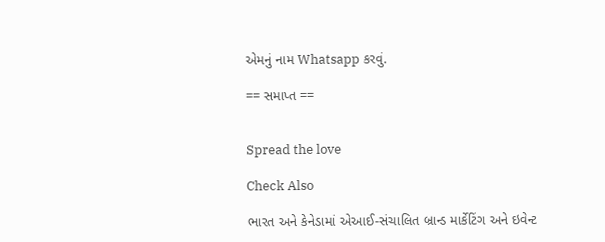એમનું નામ Whatsapp કરવું.

== સમાપ્ત ==


Spread the love

Check Also

ભારત અને કેનેડામાં એઆઈ-સંચાલિત બ્રાન્ડ માર્કેટિંગ અને ઇવેન્ટ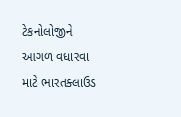ટેકનોલોજીને આગળ વધારવા માટે ભારતક્લાઉડ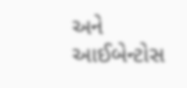અને આઈબેન્ટોસ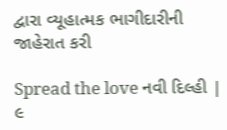દ્વારા વ્યૂહાત્મક ભાગીદારીની જાહેરાત કરી

Spread the love નવી દિલ્હી | ૯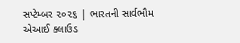સપ્ટેમ્બર ૨૦૨૬ | ભારતની સાર્વભૌમ એઆઈ ક્લાઉડ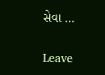સેવા …

Leave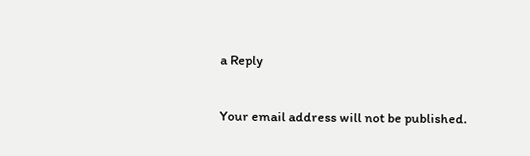a Reply

Your email address will not be published.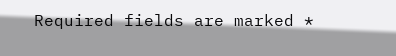Required fields are marked *